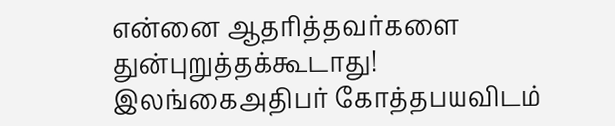என்னை ஆதரித்தவர்களை துன்புறுத்தக்கூடாது! இலங்கைஅதிபர் கோத்தபயவிடம்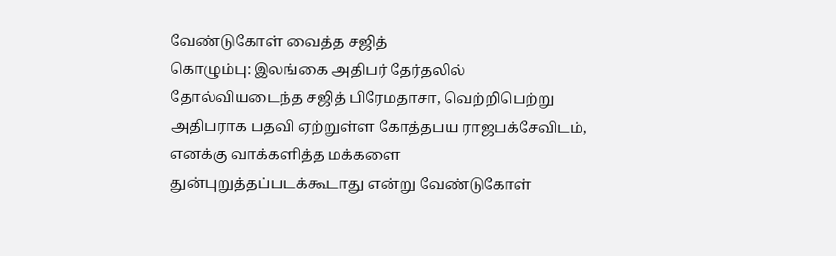வேண்டுகோள் வைத்த சஜித்
கொழும்பு: இலங்கை அதிபர் தேர்தலில் தோல்வியடைந்த சஜித் பிரேமதாசா, வெற்றிபெற்று அதிபராக பதவி ஏற்றுள்ள கோத்தபய ராஜபக்சேவிடம், எனக்கு வாக்களித்த மக்களை துன்புறுத்தப்படக்கூடாது என்று வேண்டுகோள்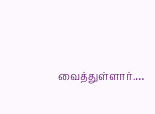வைத்துள்ளார்.…